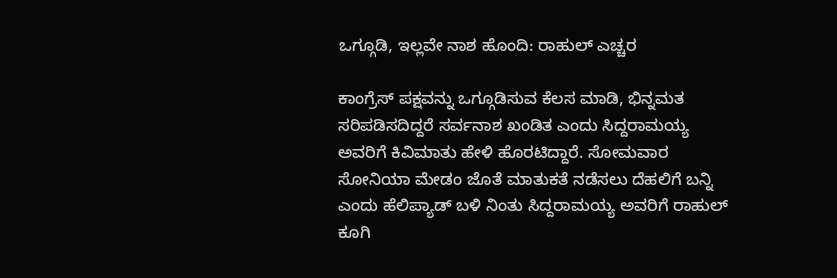ಒಗ್ಗೂಡಿ, ಇಲ್ಲವೇ ನಾಶ ಹೊಂದಿ: ರಾಹುಲ್ ಎಚ್ಚರ

ಕಾಂಗ್ರೆಸ್ ಪಕ್ಷವನ್ನು ಒಗ್ಗೂಡಿಸುವ ಕೆಲಸ ಮಾಡಿ, ಭಿನ್ನಮತ ಸರಿಪಡಿಸದಿದ್ದರೆ ಸರ್ವನಾಶ ಖಂಡಿತ ಎಂದು ಸಿದ್ದರಾಮಯ್ಯ ಅವರಿಗೆ ಕಿವಿಮಾತು ಹೇಳಿ ಹೊರಟಿದ್ದಾರೆ. ಸೋಮವಾರ ಸೋನಿಯಾ ಮೇಡಂ ಜೊತೆ ಮಾತುಕತೆ ನಡೆಸಲು ದೆಹಲಿಗೆ ಬನ್ನಿ ಎಂದು ಹೆಲಿಪ್ಯಾಡ್ ಬಳಿ ನಿಂತು ಸಿದ್ದರಾಮಯ್ಯ ಅವರಿಗೆ ರಾಹುಲ್ ಕೂಗಿ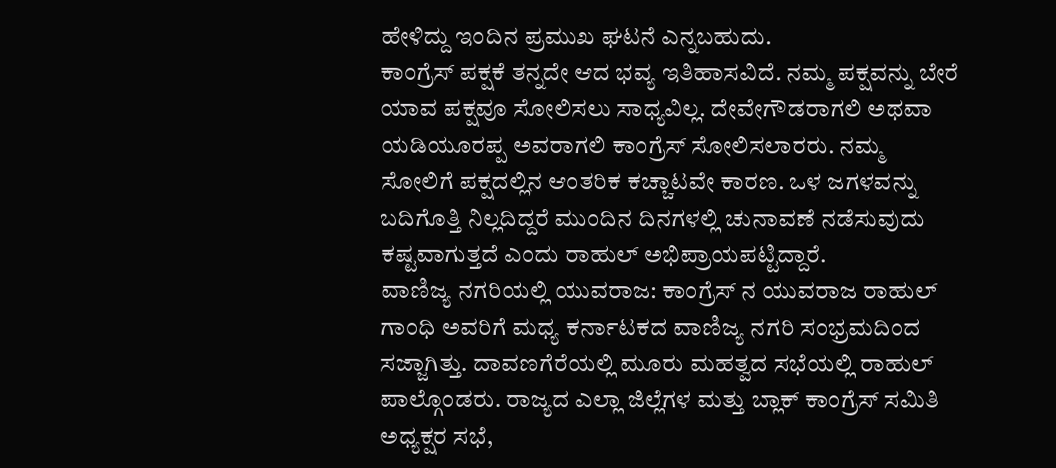ಹೇಳಿದ್ದು ಇಂದಿನ ಪ್ರಮುಖ ಘಟನೆ ಎನ್ನಬಹುದು.
ಕಾಂಗ್ರೆಸ್ ಪಕ್ಷಕೆ ತನ್ನದೇ ಆದ ಭವ್ಯ ಇತಿಹಾಸವಿದೆ. ನಮ್ಮ ಪಕ್ಷವನ್ನು ಬೇರೆ ಯಾವ ಪಕ್ಷವೂ ಸೋಲಿಸಲು ಸಾಧ್ಯವಿಲ್ಲ. ದೇವೇಗೌಡರಾಗಲಿ ಅಥವಾ ಯಡಿಯೂರಪ್ಪ ಅವರಾಗಲಿ ಕಾಂಗ್ರೆಸ್ ಸೋಲಿಸಲಾರರು. ನಮ್ಮ ಸೋಲಿಗೆ ಪಕ್ಷದಲ್ಲಿನ ಆಂತರಿಕ ಕಚ್ಚಾಟವೇ ಕಾರಣ. ಒಳ ಜಗಳವನ್ನು ಬದಿಗೊತ್ತಿ ನಿಲ್ಲದಿದ್ದರೆ ಮುಂದಿನ ದಿನಗಳಲ್ಲಿ ಚುನಾವಣೆ ನಡೆಸುವುದು ಕಷ್ಟವಾಗುತ್ತದೆ ಎಂದು ರಾಹುಲ್ ಅಭಿಪ್ರಾಯಪಟ್ಟಿದ್ದಾರೆ.
ವಾಣಿಜ್ಯ ನಗರಿಯಲ್ಲಿ ಯುವರಾಜ: ಕಾಂಗ್ರೆಸ್ ನ ಯುವರಾಜ ರಾಹುಲ್ ಗಾಂಧಿ ಅವರಿಗೆ ಮಧ್ಯ ಕರ್ನಾಟಕದ ವಾಣಿಜ್ಯ ನಗರಿ ಸಂಭ್ರಮದಿಂದ ಸಜ್ಜಾಗಿತ್ತು. ದಾವಣಗೆರೆಯಲ್ಲಿ ಮೂರು ಮಹತ್ವದ ಸಭೆಯಲ್ಲಿ ರಾಹುಲ್ ಪಾಲ್ಗೊಂಡರು. ರಾಜ್ಯದ ಎಲ್ಲಾ ಜಿಲ್ಲೆಗಳ ಮತ್ತು ಬ್ಲಾಕ್ ಕಾಂಗ್ರೆಸ್ ಸಮಿತಿ ಅಧ್ಯಕ್ಷರ ಸಭೆ,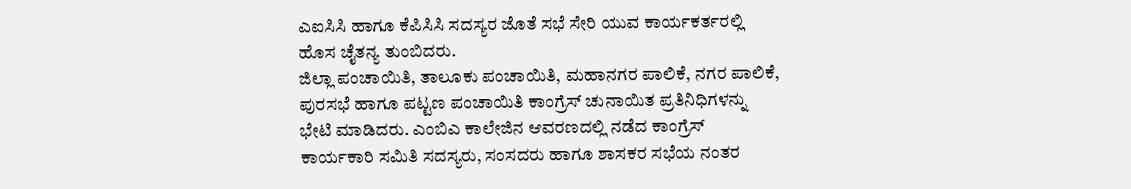ಎಐಸಿಸಿ ಹಾಗೂ ಕೆಪಿಸಿಸಿ ಸದಸ್ಯರ ಜೊತೆ ಸಭೆ ಸೇರಿ ಯುವ ಕಾರ್ಯಕರ್ತರಲ್ಲಿ ಹೊಸ ಚೈತನ್ಯ ತುಂಬಿದರು.
ಜಿಲ್ಲಾ ಪಂಚಾಯಿತಿ, ತಾಲೂಕು ಪಂಚಾಯಿತಿ, ಮಹಾನಗರ ಪಾಲಿಕೆ, ನಗರ ಪಾಲಿಕೆ, ಪುರಸಭೆ ಹಾಗೂ ಪಟ್ಟಣ ಪಂಚಾಯಿತಿ ಕಾಂಗ್ರೆಸ್ ಚುನಾಯಿತ ಪ್ರತಿನಿಧಿಗಳನ್ನು ಭೇಟಿ ಮಾಡಿದರು. ಎಂಬಿಎ ಕಾಲೇಜಿನ ಆವರಣದಲ್ಲಿ ನಡೆದ ಕಾಂಗ್ರೆಸ್ ಕಾರ್ಯಕಾರಿ ಸಮಿತಿ ಸದಸ್ಯರು, ಸಂಸದರು ಹಾಗೂ ಶಾಸಕರ ಸಭೆಯ ನಂತರ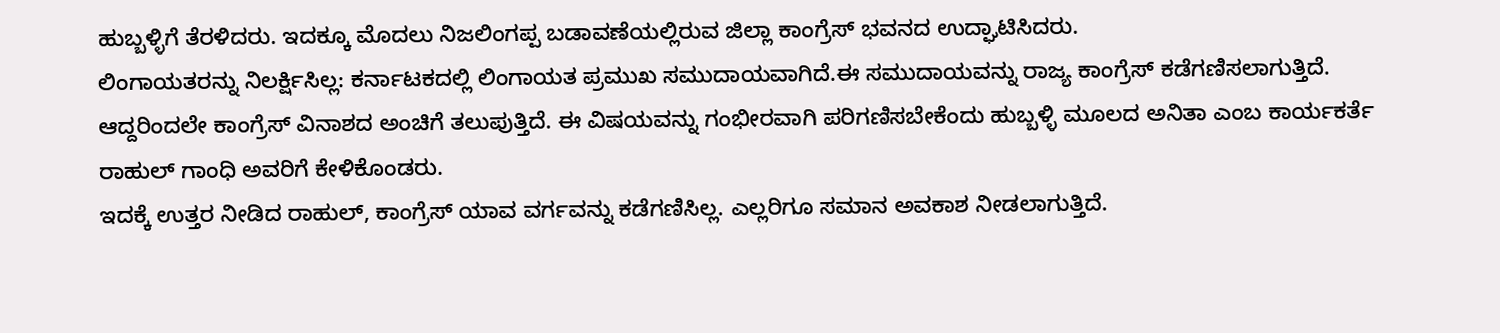ಹುಬ್ಬಳ್ಳಿಗೆ ತೆರಳಿದರು. ಇದಕ್ಕೂ ಮೊದಲು ನಿಜಲಿಂಗಪ್ಪ ಬಡಾವಣೆಯಲ್ಲಿರುವ ಜಿಲ್ಲಾ ಕಾಂಗ್ರೆಸ್ ಭವನದ ಉದ್ಘಾಟಿಸಿದರು.
ಲಿಂಗಾಯತರನ್ನು ನಿಲರ್ಕ್ಷಿಸಿಲ್ಲ: ಕರ್ನಾಟಕದಲ್ಲಿ ಲಿಂಗಾಯತ ಪ್ರಮುಖ ಸಮುದಾಯವಾಗಿದೆ.ಈ ಸಮುದಾಯವನ್ನು ರಾಜ್ಯ ಕಾಂಗ್ರೆಸ್ ಕಡೆಗಣಿಸಲಾಗುತ್ತಿದೆ. ಆದ್ದರಿಂದಲೇ ಕಾಂಗ್ರೆಸ್ ವಿನಾಶದ ಅಂಚಿಗೆ ತಲುಪುತ್ತಿದೆ. ಈ ವಿಷಯವನ್ನು ಗಂಭೀರವಾಗಿ ಪರಿಗಣಿಸಬೇಕೆಂದು ಹುಬ್ಬಳ್ಳಿ ಮೂಲದ ಅನಿತಾ ಎಂಬ ಕಾರ್ಯಕರ್ತೆ ರಾಹುಲ್ ಗಾಂಧಿ ಅವರಿಗೆ ಕೇಳಿಕೊಂಡರು.
ಇದಕ್ಕೆ ಉತ್ತರ ನೀಡಿದ ರಾಹುಲ್, ಕಾಂಗ್ರೆಸ್ ಯಾವ ವರ್ಗವನ್ನು ಕಡೆಗಣಿಸಿಲ್ಲ. ಎಲ್ಲರಿಗೂ ಸಮಾನ ಅವಕಾಶ ನೀಡಲಾಗುತ್ತಿದೆ.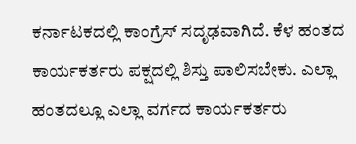ಕರ್ನಾಟಕದಲ್ಲಿ ಕಾಂಗ್ರೆಸ್ ಸದೃಢವಾಗಿದೆ. ಕೆಳ ಹಂತದ ಕಾರ್ಯಕರ್ತರು ಪಕ್ಷದಲ್ಲಿ ಶಿಸ್ತು ಪಾಲಿಸಬೇಕು. ಎಲ್ಲಾ ಹಂತದಲ್ಲೂ ಎಲ್ಲಾ ವರ್ಗದ ಕಾರ್ಯಕರ್ತರು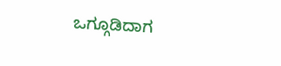ಒಗ್ಗೂಡಿದಾಗ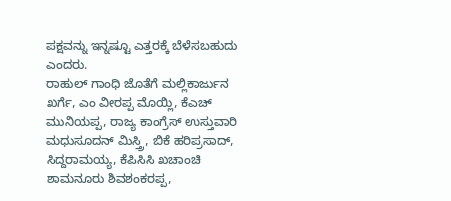ಪಕ್ಷವನ್ನು ಇನ್ನಷ್ಟೂ ಎತ್ತರಕ್ಕೆ ಬೆಳೆಸಬಹುದು ಎಂದರು.
ರಾಹುಲ್ ಗಾಂಧಿ ಜೊತೆಗೆ ಮಲ್ಲಿಕಾರ್ಜುನ ಖರ್ಗೆ, ಎಂ ವೀರಪ್ಪ ಮೊಯ್ಲಿ, ಕೆಎಚ್ ಮುನಿಯಪ್ಪ, ರಾಜ್ಯ ಕಾಂಗ್ರೆಸ್ ಉಸ್ತುವಾರಿ ಮಧುಸೂದನ್ ಮಿಸ್ತ್ರಿ, ಬಿಕೆ ಹರಿಪ್ರಸಾದ್, ಸಿದ್ದರಾಮಯ್ಯ, ಕೆಪಿಸಿಸಿ ಖಚಾಂಚಿ ಶಾಮನೂರು ಶಿವಶಂಕರಪ್ಪ,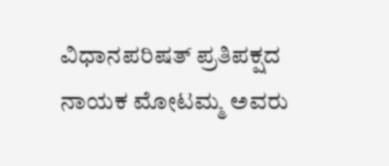ವಿಧಾನಪರಿಷತ್ ಪ್ರತಿಪಕ್ಷದ ನಾಯಕ ಮೋಟಮ್ಮ ಅವರು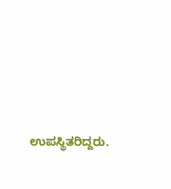ಉಪಸ್ಥಿತರಿದ್ದರು.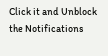Click it and Unblock the Notifications